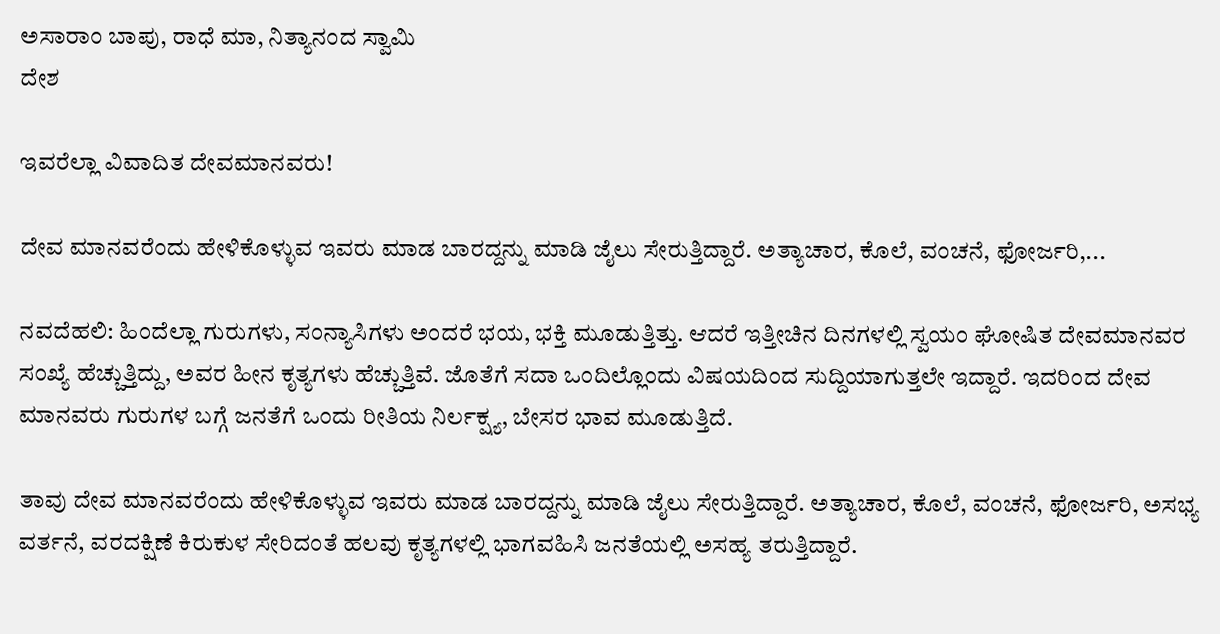ಅಸಾರಾಂ ಬಾಪು, ರಾಧೆ ಮಾ, ನಿತ್ಯಾನಂದ ಸ್ವಾಮಿ
ದೇಶ

ಇವರೆಲ್ಲಾ ವಿವಾದಿತ ದೇವಮಾನವರು!

ದೇವ ಮಾನವರೆಂದು ಹೇಳಿಕೊಳ್ಳುವ ಇವರು ಮಾಡ ಬಾರದ್ದನ್ನು ಮಾಡಿ ಜೈಲು ಸೇರುತ್ತಿದ್ದಾರೆ. ಅತ್ಯಾಚಾರ, ಕೊಲೆ, ವಂಚನೆ, ಫೋರ್ಜರಿ,...

ನವದೆಹಲಿ: ಹಿಂದೆಲ್ಲಾ ಗುರುಗಳು, ಸಂನ್ಯಾಸಿಗಳು ಅಂದರೆ ಭಯ, ಭಕ್ತಿ ಮೂಡುತ್ತಿತ್ತು. ಆದರೆ ಇತ್ತೀಚಿನ ದಿನಗಳಲ್ಲಿ ಸ್ವಯಂ ಘೋಷಿತ ದೇವಮಾನವರ ಸಂಖ್ಯೆ ಹೆಚ್ಚುತ್ತಿದ್ದು, ಅವರ ಹೀನ ಕೃತ್ಯಗಳು ಹೆಚ್ಚುತ್ತಿವೆ. ಜೊತೆಗೆ ಸದಾ ಒಂದಿಲ್ಲೊಂದು ವಿಷಯದಿಂದ ಸುದ್ದಿಯಾಗುತ್ತಲೇ ಇದ್ದಾರೆ. ಇದರಿಂದ ದೇವ ಮಾನವರು ಗುರುಗಳ ಬಗ್ಗೆ ಜನತೆಗೆ ಒಂದು ರೀತಿಯ ನಿರ್ಲಕ್ಷ್ಯ, ಬೇಸರ ಭಾವ ಮೂಡುತ್ತಿದೆ.

ತಾವು ದೇವ ಮಾನವರೆಂದು ಹೇಳಿಕೊಳ್ಳುವ ಇವರು ಮಾಡ ಬಾರದ್ದನ್ನು ಮಾಡಿ ಜೈಲು ಸೇರುತ್ತಿದ್ದಾರೆ. ಅತ್ಯಾಚಾರ, ಕೊಲೆ, ವಂಚನೆ, ಫೋರ್ಜರಿ, ಅಸಭ್ಯ ವರ್ತನೆ, ವರದಕ್ಷಿಣೆ ಕಿರುಕುಳ ಸೇರಿದಂತೆ ಹಲವು ಕೃತ್ಯಗಳಲ್ಲಿ ಭಾಗವಹಿಸಿ ಜನತೆಯಲ್ಲಿ ಅಸಹ್ಯ ತರುತ್ತಿದ್ದಾರೆ.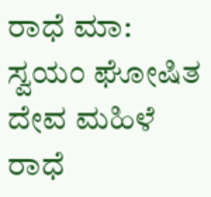ರಾಧೆ ಮಾ: ಸ್ವಯಂ ಘೋಷಿತ ದೇವ ಮಹಿಳೆ ರಾಧೆ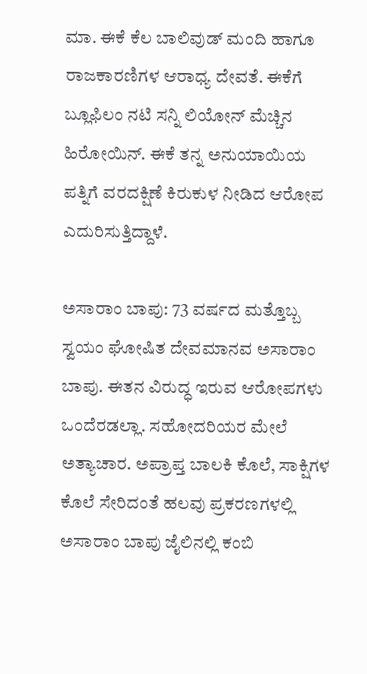ಮಾ. ಈಕೆ ಕೆಲ ಬಾಲಿವುಡ್ ಮಂದಿ ಹಾಗೂ ರಾಜಕಾರಣಿಗಳ ಆರಾಧ್ಯ ದೇವತೆ. ಈಕೆಗೆ ಬ್ಲೂಫಿಲಂ ನಟಿ ಸನ್ನಿ ಲಿಯೋನ್ ಮೆಚ್ಚಿನ ಹಿರೋಯಿನ್. ಈಕೆ ತನ್ನ ಅನುಯಾಯಿಯ ಪತ್ನಿಗೆ ವರದಕ್ಷಿಣೆ ಕಿರುಕುಳ ನೀಡಿದ ಆರೋಪ ಎದುರಿಸುತ್ತಿದ್ದಾಳೆ.

ಅಸಾರಾಂ ಬಾಪು: 73 ವರ್ಷದ ಮತ್ತೊಬ್ಬ ಸ್ವಯಂ ಘೋಷಿತ ದೇವಮಾನವ ಅಸಾರಾಂ ಬಾಪು. ಈತನ ವಿರುದ್ಧ ಇರುವ ಆರೋಪಗಳು ಒಂದೆರಡಲ್ಲಾ. ಸಹೋದರಿಯರ ಮೇಲೆ ಅತ್ಯಾಚಾರ. ಅಪ್ರಾಪ್ತ ಬಾಲಕಿ ಕೊಲೆ, ಸಾಕ್ಷಿಗಳ ಕೊಲೆ ಸೇರಿದಂತೆ ಹಲವು ಪ್ರಕರಣಗಳಲ್ಲಿ ಅಸಾರಾಂ ಬಾಪು ಜೈಲಿನಲ್ಲಿ ಕಂಬಿ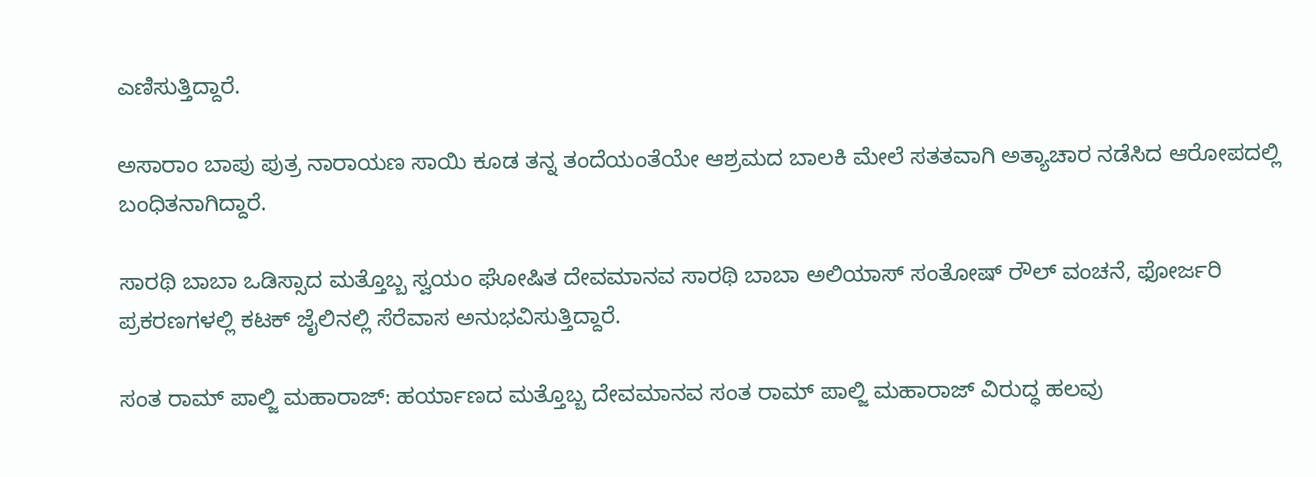ಎಣಿಸುತ್ತಿದ್ದಾರೆ.

ಅಸಾರಾಂ ಬಾಪು ಪುತ್ರ ನಾರಾಯಣ ಸಾಯಿ ಕೂಡ ತನ್ನ ತಂದೆಯಂತೆಯೇ ಆಶ್ರಮದ ಬಾಲಕಿ ಮೇಲೆ ಸತತವಾಗಿ ಅತ್ಯಾಚಾರ ನಡೆಸಿದ ಆರೋಪದಲ್ಲಿ ಬಂಧಿತನಾಗಿದ್ದಾರೆ.

ಸಾರಥಿ ಬಾಬಾ ಒಡಿಸ್ಸಾದ ಮತ್ತೊಬ್ಬ ಸ್ವಯಂ ಘೋಷಿತ ದೇವಮಾನವ ಸಾರಥಿ ಬಾಬಾ ಅಲಿಯಾಸ್ ಸಂತೋಷ್ ರೌಲ್ ವಂಚನೆ, ಫೋರ್ಜರಿ ಪ್ರಕರಣಗಳಲ್ಲಿ ಕಟಕ್ ಜೈಲಿನಲ್ಲಿ ಸೆರೆವಾಸ ಅನುಭವಿಸುತ್ತಿದ್ದಾರೆ.

ಸಂತ ರಾಮ್ ಪಾಲ್ಜಿ ಮಹಾರಾಜ್: ಹರ್ಯಾಣದ ಮತ್ತೊಬ್ಬ ದೇವಮಾನವ ಸಂತ ರಾಮ್ ಪಾಲ್ಜಿ ಮಹಾರಾಜ್ ವಿರುದ್ಧ ಹಲವು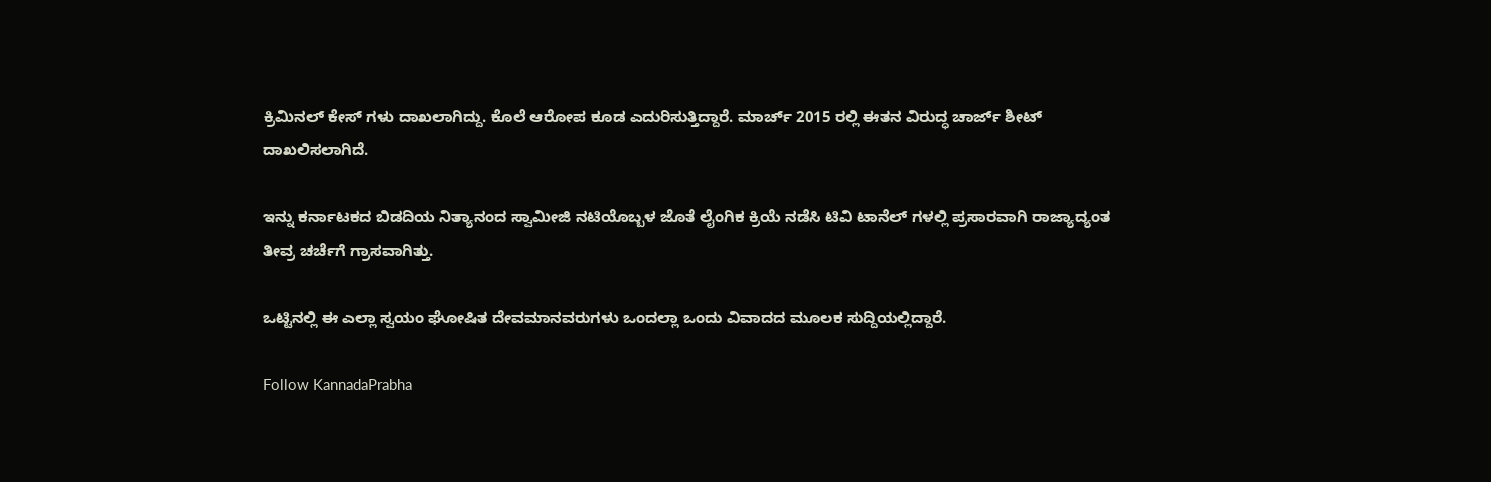ಕ್ರಿಮಿನಲ್ ಕೇಸ್ ಗಳು ದಾಖಲಾಗಿದ್ದು. ಕೊಲೆ ಆರೋಪ ಕೂಡ ಎದುರಿಸುತ್ತಿದ್ದಾರೆ. ಮಾರ್ಚ್ 2015 ರಲ್ಲಿ ಈತನ ವಿರುದ್ಧ ಚಾರ್ಜ್ ಶೀಟ್ ದಾಖಲಿಸಲಾಗಿದೆ.

ಇನ್ನು ಕರ್ನಾಟಕದ ಬಿಡದಿಯ ನಿತ್ಯಾನಂದ ಸ್ವಾಮೀಜಿ ನಟಿಯೊಬ್ಬಳ ಜೊತೆ ಲೈಂಗಿಕ ಕ್ರಿಯೆ ನಡೆಸಿ ಟಿವಿ ಟಾನೆಲ್ ಗಳಲ್ಲಿ ಪ್ರಸಾರವಾಗಿ ರಾಜ್ಯಾದ್ಯಂತ ತೀವ್ರ ಚರ್ಚೆಗೆ ಗ್ರಾಸವಾಗಿತ್ತು.

ಒಟ್ಟಿನಲ್ಲಿ ಈ ಎಲ್ಲಾ ಸ್ವಯಂ ಘೋಷಿತ ದೇವಮಾನವರುಗಳು ಒಂದಲ್ಲಾ ಒಂದು ವಿವಾದದ ಮೂಲಕ ಸುದ್ದಿಯಲ್ಲಿದ್ದಾರೆ.

Follow KannadaPrabha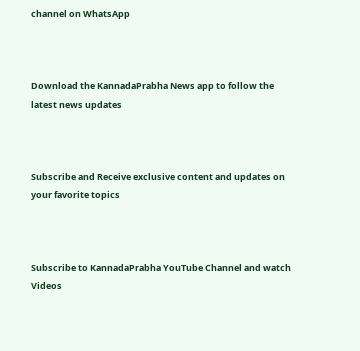channel on WhatsApp



Download the KannadaPrabha News app to follow the latest news updates



Subscribe and Receive exclusive content and updates on your favorite topics



Subscribe to KannadaPrabha YouTube Channel and watch Videos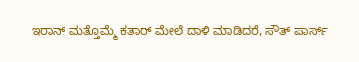ಇರಾನ್ ಮತ್ತೊಮ್ಮೆ ಕತಾರ್ ಮೇಲೆ ದಾಳಿ ಮಾಡಿದರೆ, ಸೌತ್ ಪಾರ್ಸ್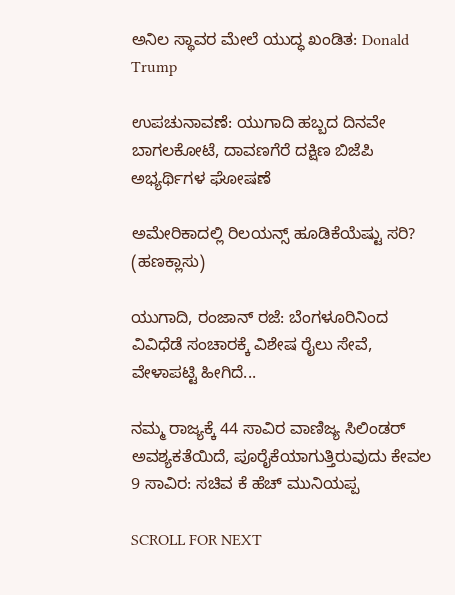ಅನಿಲ ಸ್ಥಾವರ ಮೇಲೆ ಯುದ್ಧ ಖಂಡಿತ: Donald Trump

ಉಪಚುನಾವಣೆ: ಯುಗಾದಿ ಹಬ್ಬದ ದಿನವೇ ಬಾಗಲಕೋಟೆ, ದಾವಣಗೆರೆ ದಕ್ಷಿಣ ಬಿಜೆಪಿ ಅಭ್ಯರ್ಥಿಗಳ ಘೋಷಣೆ

ಅಮೇರಿಕಾದಲ್ಲಿ ರಿಲಯನ್ಸ್ ಹೂಡಿಕೆಯೆಷ್ಟು ಸರಿ? (ಹಣಕ್ಲಾಸು)

ಯುಗಾದಿ, ರಂಜಾನ್ ರಜೆ: ಬೆಂಗಳೂರಿನಿಂದ ವಿವಿಧೆಡೆ ಸಂಚಾರಕ್ಕೆ ವಿಶೇಷ ರೈಲು ಸೇವೆ, ವೇಳಾಪಟ್ಟಿ ಹೀಗಿದೆ...

ನಮ್ಮ ರಾಜ್ಯಕ್ಕೆ 44 ಸಾವಿರ ವಾಣಿಜ್ಯ ಸಿಲಿಂಡರ್ ಅವಶ್ಯಕತೆಯಿದೆ, ಪೂರೈಕೆಯಾಗುತ್ತಿರುವುದು ಕೇವಲ 9 ಸಾವಿರ: ಸಚಿವ ಕೆ ಹೆಚ್ ಮುನಿಯಪ್ಪ

SCROLL FOR NEXT